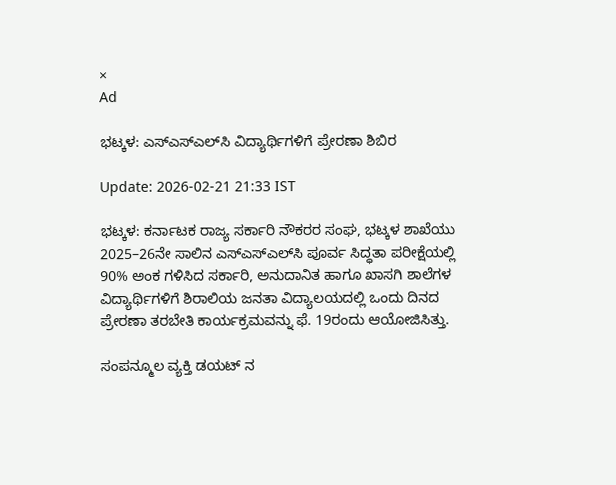×
Ad

ಭಟ್ಕಳ: ಎಸ್‌ಎಸ್‌ಎಲ್‌ಸಿ ವಿದ್ಯಾರ್ಥಿಗಳಿಗೆ ಪ್ರೇರಣಾ ಶಿಬಿರ

Update: 2026-02-21 21:33 IST

ಭಟ್ಕಳ: ಕರ್ನಾಟಕ ರಾಜ್ಯ ಸರ್ಕಾರಿ ನೌಕರರ ಸಂಘ, ಭಟ್ಕಳ ಶಾಖೆಯು 2025–26ನೇ ಸಾಲಿನ ಎಸ್‌ಎಸ್‌ಎಲ್‌ಸಿ ಪೂರ್ವ ಸಿದ್ಧತಾ ಪರೀಕ್ಷೆಯಲ್ಲಿ 90% ಅಂಕ ಗಳಿಸಿದ ಸರ್ಕಾರಿ, ಅನುದಾನಿತ ಹಾಗೂ ಖಾಸಗಿ ಶಾಲೆಗಳ ವಿದ್ಯಾರ್ಥಿಗಳಿಗೆ ಶಿರಾಲಿಯ ಜನತಾ ವಿದ್ಯಾಲಯದಲ್ಲಿ ಒಂದು ದಿನದ ಪ್ರೇರಣಾ ತರಬೇತಿ ಕಾರ್ಯಕ್ರಮವನ್ನು ಫೆ. 19ರಂದು ಆಯೋಜಿಸಿತ್ತು.

ಸಂಪನ್ಮೂಲ ವ್ಯಕ್ತಿ ಡಯಟ್ ನ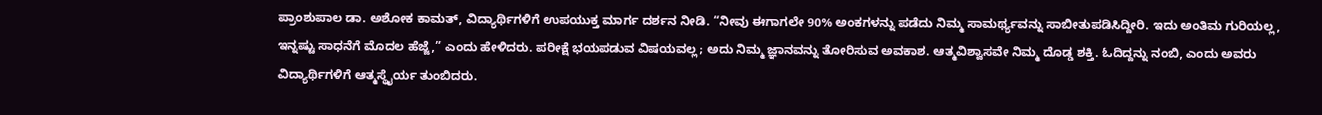ಪ್ರಾಂಶುಪಾಲ ಡಾ. ಅಶೋಕ ಕಾಮತ್, ವಿದ್ಯಾರ್ಥಿಗಳಿಗೆ ಉಪಯುಕ್ತ ಮಾರ್ಗ ದರ್ಶನ ನೀಡಿ. “ನೀವು ಈಗಾಗಲೇ 90% ಅಂಕಗಳನ್ನು ಪಡೆದು ನಿಮ್ಮ ಸಾಮರ್ಥ್ಯವನ್ನು ಸಾಬೀತುಪಡಿಸಿದ್ದೀರಿ. ಇದು ಅಂತಿಮ ಗುರಿಯಲ್ಲ, ಇನ್ನಷ್ಟು ಸಾಧನೆಗೆ ಮೊದಲ ಹೆಜ್ಜೆ,” ಎಂದು ಹೇಳಿದರು. ಪರೀಕ್ಷೆ ಭಯಪಡುವ ವಿಷಯವಲ್ಲ; ಅದು ನಿಮ್ಮ ಜ್ಞಾನವನ್ನು ತೋರಿಸುವ ಅವಕಾಶ. ಆತ್ಮವಿಶ್ವಾಸವೇ ನಿಮ್ಮ ದೊಡ್ಡ ಶಕ್ತಿ. ಓದಿದ್ದನ್ನು ನಂಬಿ, ಎಂದು ಅವರು ವಿದ್ಯಾರ್ಥಿಗಳಿಗೆ ಆತ್ಮಸ್ಥೈರ್ಯ ತುಂಬಿದರು.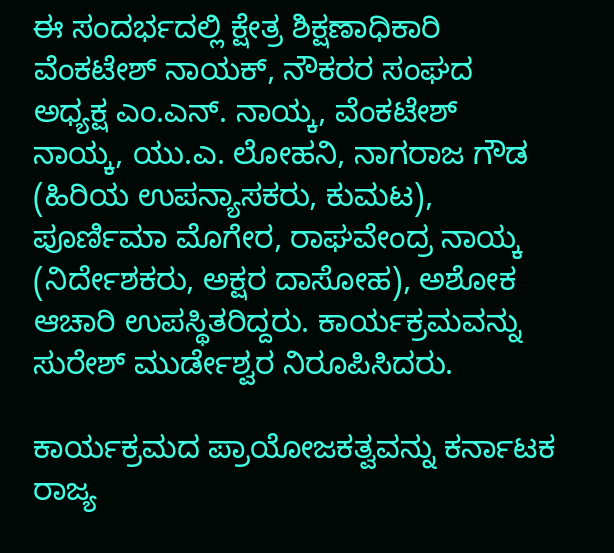ಈ ಸಂದರ್ಭದಲ್ಲಿ ಕ್ಷೇತ್ರ ಶಿಕ್ಷಣಾಧಿಕಾರಿ ವೆಂಕಟೇಶ್ ನಾಯಕ್, ನೌಕರರ ಸಂಘದ ಅಧ್ಯಕ್ಷ ಎಂ.ಎನ್. ನಾಯ್ಕ, ವೆಂಕಟೇಶ್ ನಾಯ್ಕ, ಯು.ಎ. ಲೋಹನಿ, ನಾಗರಾಜ ಗೌಡ (ಹಿರಿಯ ಉಪನ್ಯಾಸಕರು, ಕುಮಟ), ಪೂರ್ಣಿಮಾ ಮೊಗೇರ, ರಾಘವೇಂದ್ರ ನಾಯ್ಕ (ನಿರ್ದೇಶಕರು, ಅಕ್ಷರ ದಾಸೋಹ), ಅಶೋಕ ಆಚಾರಿ ಉಪಸ್ಥಿತರಿದ್ದರು. ಕಾರ್ಯಕ್ರಮವನ್ನು ಸುರೇಶ್ ಮುರ್ಡೇಶ್ವರ ನಿರೂಪಿಸಿದರು.

ಕಾರ್ಯಕ್ರಮದ ಪ್ರಾಯೋಜಕತ್ವವನ್ನು ಕರ್ನಾಟಕ ರಾಜ್ಯ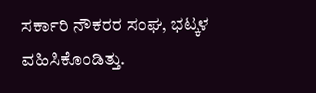ಸರ್ಕಾರಿ ನೌಕರರ ಸಂಘ, ಭಟ್ಕಳ ವಹಿಸಿಕೊಂಡಿತ್ತು.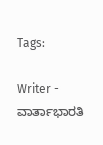Tags:

Writer - ವಾರ್ತಾಭಾರತಿ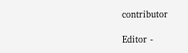contributor

Editor -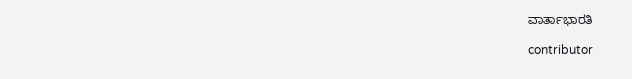ವಾರ್ತಾಭಾರತಿ

contributor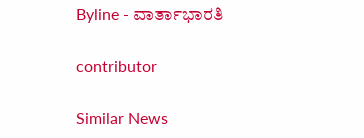Byline - ವಾರ್ತಾಭಾರತಿ

contributor

Similar News